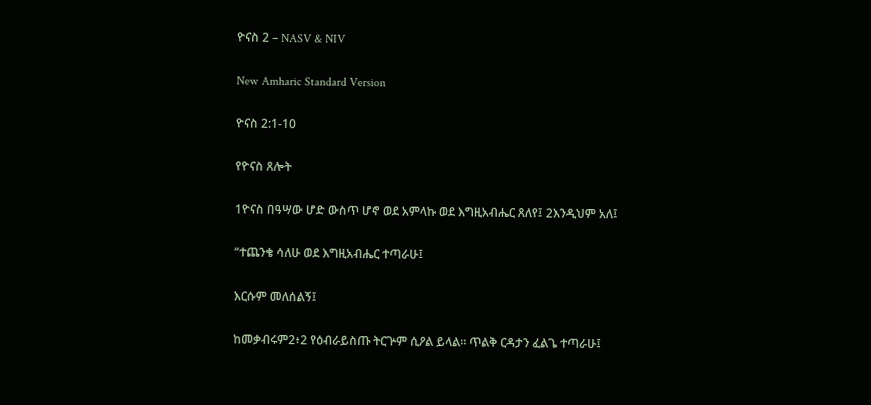ዮናስ 2 – NASV & NIV

New Amharic Standard Version

ዮናስ 2:1-10

የዮናስ ጸሎት

1ዮናስ በዓሣው ሆድ ውስጥ ሆኖ ወደ አምላኩ ወደ እግዚአብሔር ጸለየ፤ 2እንዲህም አለ፤

“ተጨንቄ ሳለሁ ወደ እግዚአብሔር ተጣራሁ፤

እርሱም መለሰልኝ፤

ከመቃብሩም2፥2 የዕብራይስጡ ትርጕም ሲዖል ይላል። ጥልቅ ርዳታን ፈልጌ ተጣራሁ፤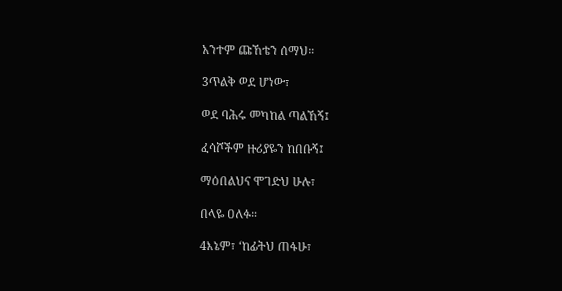አንተም ጩኸቴን ሰማህ።

3ጥልቅ ወደ ሆነው፣

ወደ ባሕሩ መካከል ጣልኸኝ፤

ፈሳሾችም ዙሪያዬን ከበቡኝ፤

ማዕበልህና ሞገድህ ሁሉ፣

በላዬ ዐለፉ።

4እኔም፣ ‘ከፊትህ ጠፋሁ፣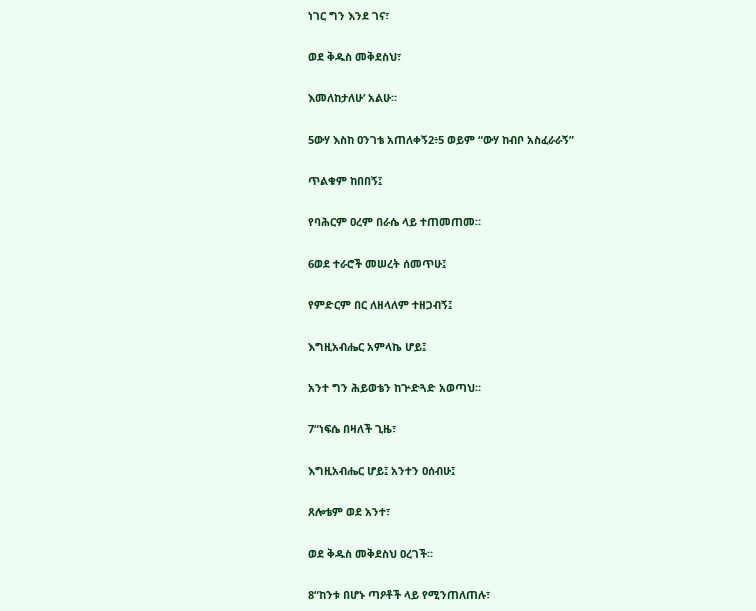ነገር ግን እንደ ገና፣

ወደ ቅዱስ መቅደስህ፣

እመለከታለሁ’ አልሁ።

5ውሃ እስከ ዐንገቴ አጠለቀኝ2፥5 ወይም “ውሃ ከብቦ አስፈራራኝ”

ጥልቁም ከበበኝ፤

የባሕርም ዐረም በራሴ ላይ ተጠመጠመ።

6ወደ ተራሮች መሠረት ሰመጥሁ፤

የምድርም በር ለዘላለም ተዘጋብኝ፤

እግዚአብሔር አምላኬ ሆይ፤

አንተ ግን ሕይወቴን ከጕድጓድ አወጣህ።

7“ነፍሴ በዛለች ጊዜ፣

እግዚአብሔር ሆይ፤ አንተን ዐሰብሁ፤

ጸሎቴም ወደ አንተ፣

ወደ ቅዱስ መቅደስህ ዐረገች።

8“ከንቱ በሆኑ ጣዖቶች ላይ የሚንጠለጠሉ፣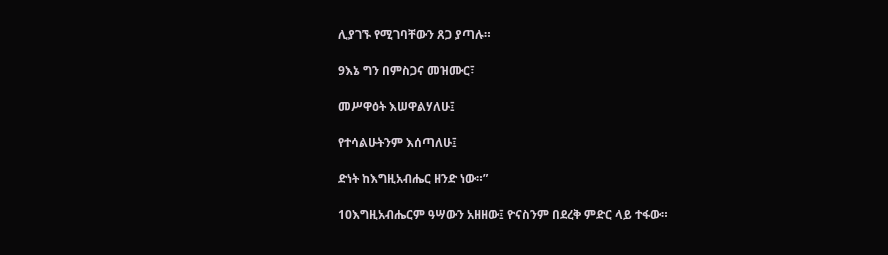ሊያገኙ የሚገባቸውን ጸጋ ያጣሉ።

9እኔ ግን በምስጋና መዝሙር፣

መሥዋዕት እሠዋልሃለሁ፤

የተሳልሁትንም እሰጣለሁ፤

ድነት ከእግዚአብሔር ዘንድ ነው።”

10እግዚአብሔርም ዓሣውን አዘዘው፤ ዮናስንም በደረቅ ምድር ላይ ተፋው።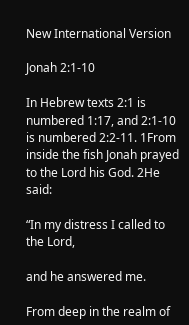New International Version

Jonah 2:1-10

In Hebrew texts 2:1 is numbered 1:17, and 2:1-10 is numbered 2:2-11. 1From inside the fish Jonah prayed to the Lord his God. 2He said:

“In my distress I called to the Lord,

and he answered me.

From deep in the realm of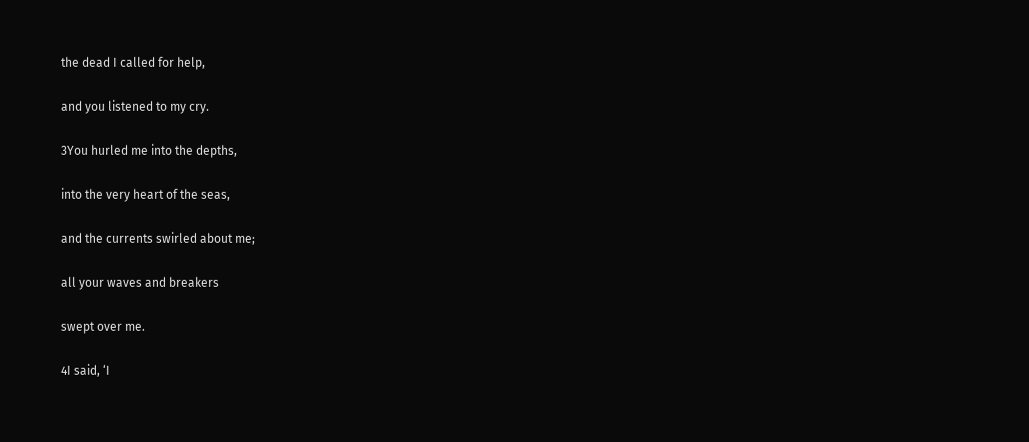the dead I called for help,

and you listened to my cry.

3You hurled me into the depths,

into the very heart of the seas,

and the currents swirled about me;

all your waves and breakers

swept over me.

4I said, ‘I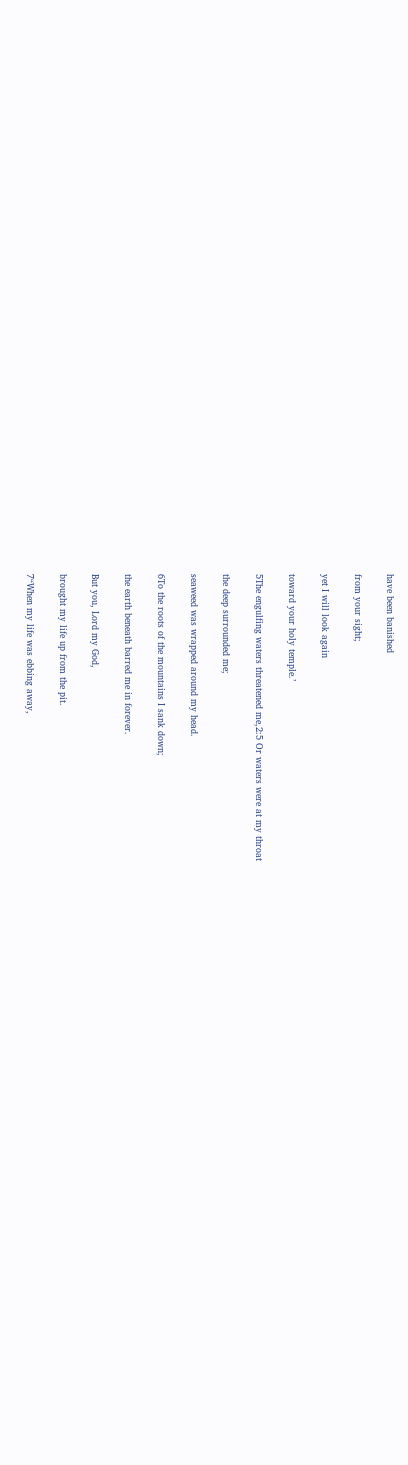have been banished

from your sight;

yet I will look again

toward your holy temple.’

5The engulfing waters threatened me,2:5 Or waters were at my throat

the deep surrounded me;

seaweed was wrapped around my head.

6To the roots of the mountains I sank down;

the earth beneath barred me in forever.

But you, Lord my God,

brought my life up from the pit.

7“When my life was ebbing away,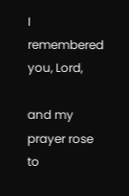I remembered you, Lord,

and my prayer rose to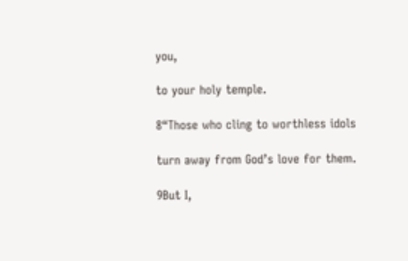you,

to your holy temple.

8“Those who cling to worthless idols

turn away from God’s love for them.

9But I,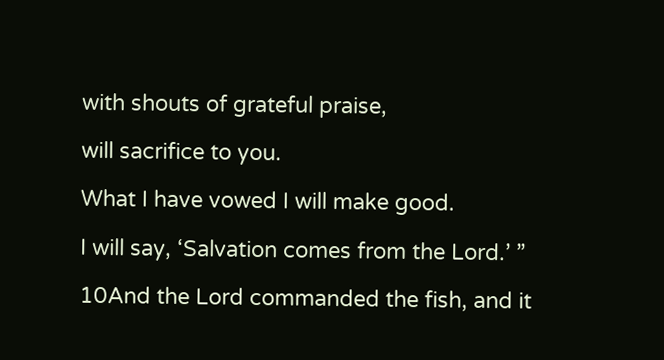with shouts of grateful praise,

will sacrifice to you.

What I have vowed I will make good.

I will say, ‘Salvation comes from the Lord.’ ”

10And the Lord commanded the fish, and it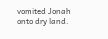vomited Jonah onto dry land.